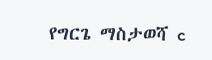የግርጌ ማስታወሻ c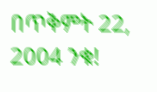በጥቅምት 22, 2004 ንቁ!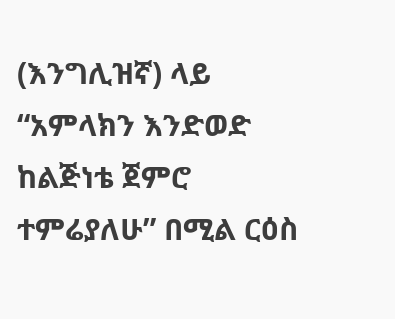(እንግሊዝኛ) ላይ “አምላክን እንድወድ ከልጅነቴ ጀምሮ ተምሬያለሁ” በሚል ርዕስ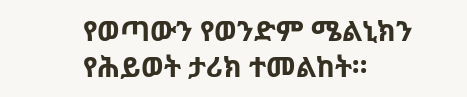የወጣውን የወንድም ሜልኒክን የሕይወት ታሪክ ተመልከት።